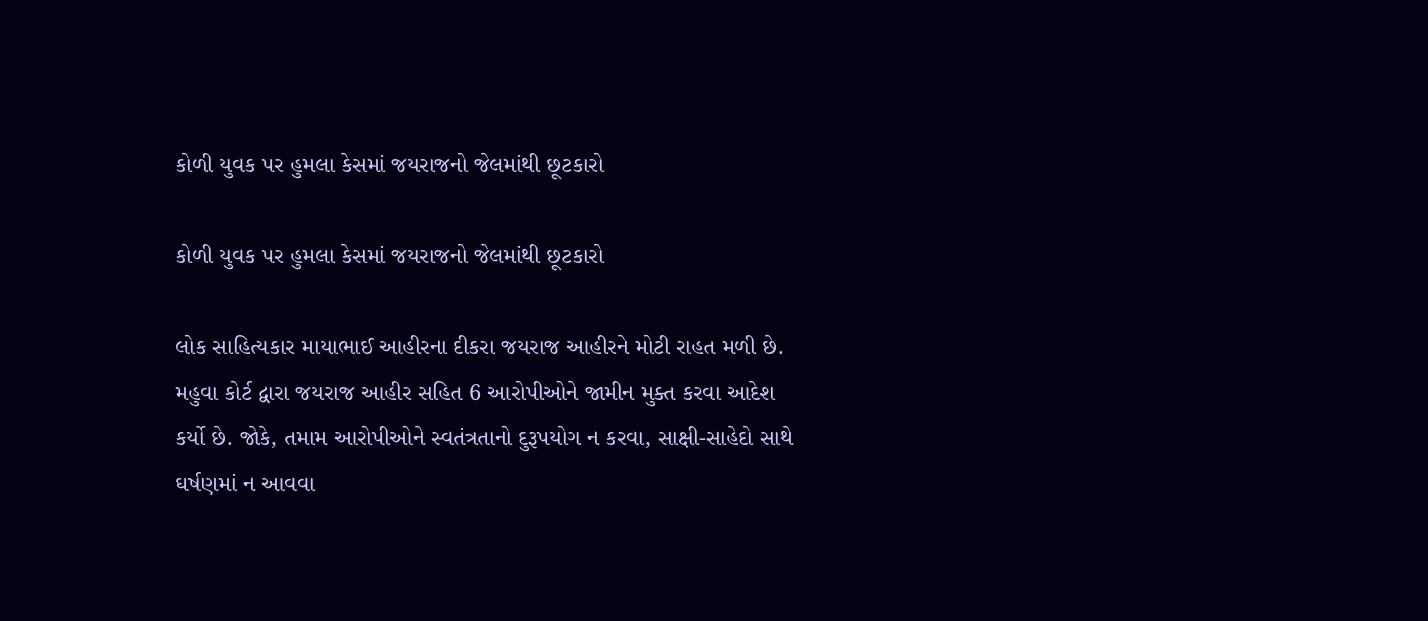કોળી યુવક પર હુમલા કેસમાં જયરાજનો જેલમાંથી છૂટકારો

કોળી યુવક પર હુમલા કેસમાં જયરાજનો જેલમાંથી છૂટકારો

લોક સાહિત્યકાર માયાભાઈ આહીરના દીકરા જયરાજ આહીરને મોટી રાહત મળી છે. મહુવા કોર્ટ દ્વારા જયરાજ આહીર સહિત 6 આરોપીઓને જામીન મુક્ત કરવા આદેશ કર્યો છે. જોકે, તમામ આરોપીઓને સ્વતંત્રતાનો દુરૂપયોગ ન કરવા, સાક્ષી-સાહેદો સાથે ઘર્ષણમાં ન આવવા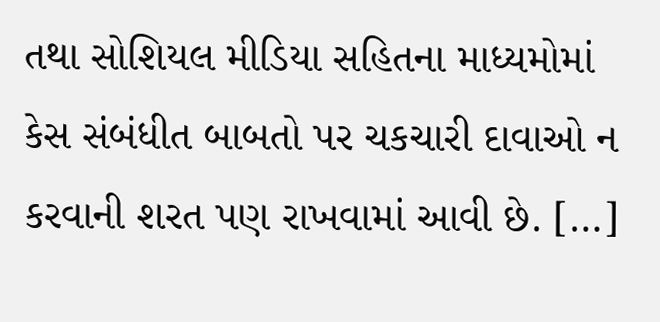તથા સોશિયલ મીડિયા સહિતના માધ્યમોમાં કેસ સંબંધીત બાબતો પર ચકચારી દાવાઓ ન કરવાની શરત પણ રાખવામાં આવી છે. […]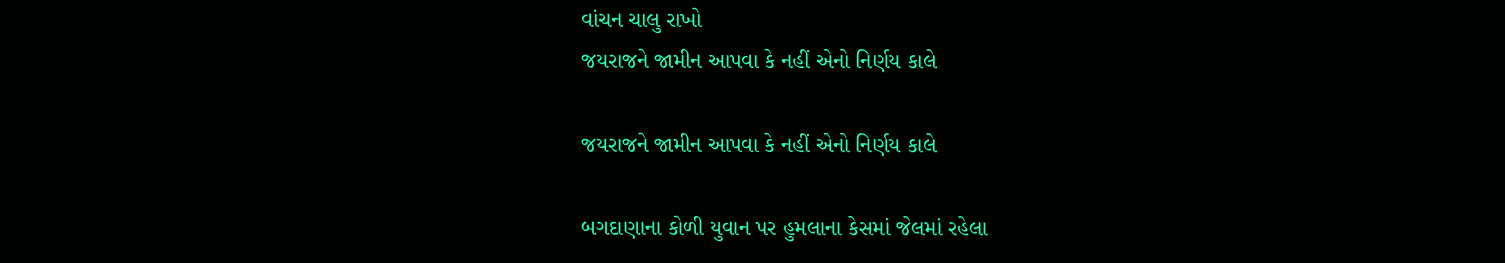વાંચન ચાલુ રાખો
જયરાજને જામીન આપવા કે નહીં એનો નિર્ણય કાલે

જયરાજને જામીન આપવા કે નહીં એનો નિર્ણય કાલે

બગદાણાના કોળી યુવાન પર હુમલાના કેસમાં જેલમાં રહેલા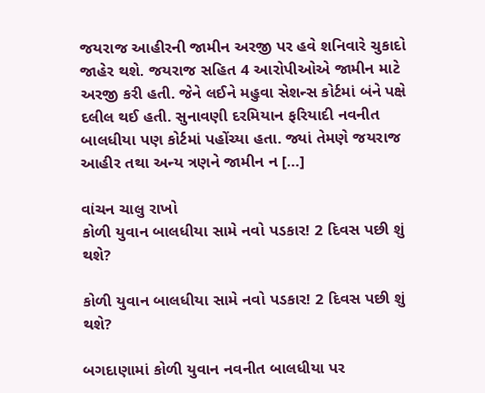જયરાજ આહીરની જામીન અરજી પર હવે શનિવારે ચુકાદો જાહેર થશે. જયરાજ સહિત 4 આરોપીઓએ જામીન માટે અરજી કરી હતી. જેને લઈને મહુવા સેશન્સ કોર્ટમાં બંને પક્ષે દલીલ થઈ હતી. સુનાવણી દરમિયાન ફરિયાદી નવનીત બાલધીયા પણ કોર્ટમાં પહોંચ્યા હતા. જ્યાં તેમણે જયરાજ આહીર તથા અન્ય ત્રણને જામીન ન […]

વાંચન ચાલુ રાખો
કોળી યુવાન બાલધીયા સામે નવો પડકાર! 2 દિવસ પછી શું થશે?

કોળી યુવાન બાલધીયા સામે નવો પડકાર! 2 દિવસ પછી શું થશે?

બગદાણામાં કોળી યુવાન નવનીત બાલધીયા પર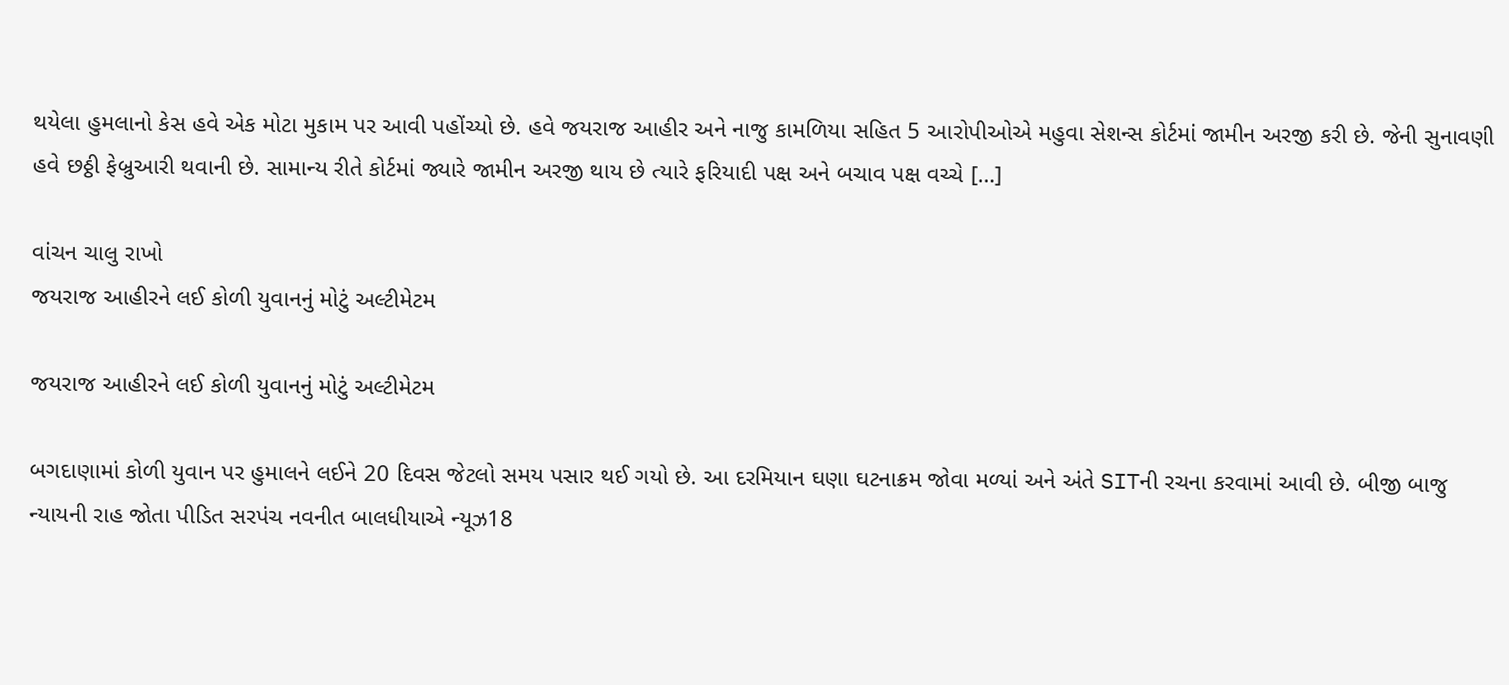થયેલા હુમલાનો કેસ હવે એક મોટા મુકામ પર આવી પહોંચ્યો છે. હવે જયરાજ આહીર અને નાજુ કામળિયા સહિત 5 આરોપીઓએ મહુવા સેશન્સ કોર્ટમાં જામીન અરજી કરી છે. જેની સુનાવણી હવે છઠ્ઠી ફેબ્રુઆરી થવાની છે. સામાન્ય રીતે કોર્ટમાં જ્યારે જામીન અરજી થાય છે ત્યારે ફરિયાદી પક્ષ અને બચાવ પક્ષ વચ્ચે […]

વાંચન ચાલુ રાખો
જયરાજ આહીરને લઈ કોળી યુવાનનું મોટું અલ્ટીમેટમ

જયરાજ આહીરને લઈ કોળી યુવાનનું મોટું અલ્ટીમેટમ

બગદાણામાં કોળી યુવાન પર હુમાલને લઈને 20 દિવસ જેટલો સમય પસાર થઈ ગયો છે. આ દરમિયાન ઘણા ઘટનાક્રમ જોવા મળ્યાં અને અંતે SITની રચના કરવામાં આવી છે. બીજી બાજુ ન્યાયની રાહ જોતા પીડિત સરપંચ નવનીત બાલધીયાએ ન્યૂઝ18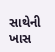સાથેની ખાસ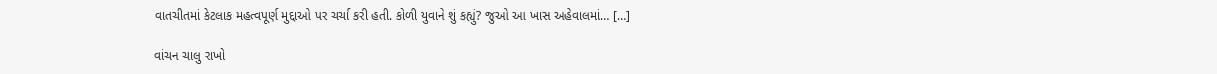વાતચીતમાં કેટલાક મહત્વપૂર્ણ મુદ્દાઓ પર ચર્ચા કરી હતી. કોળી યુવાને શું કહ્યું? જુઓ આ ખાસ અહેવાલમાં… […]

વાંચન ચાલુ રાખો